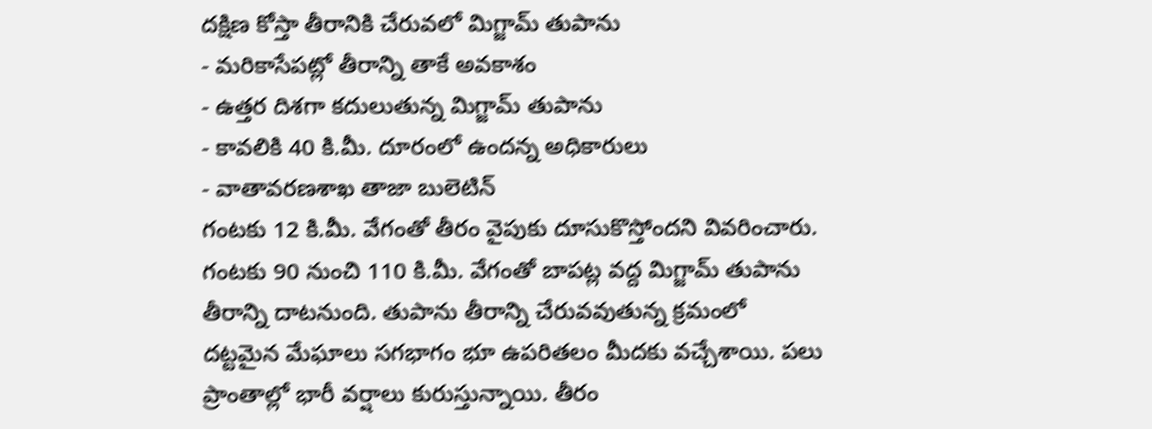దక్షిణ కోస్తా తీరానికి చేరువలో మిగ్జామ్ తుపాను
- మరికాసేపట్లో తీరాన్ని తాకే అవకాశం
- ఉత్తర దిశగా కదులుతున్న మిగ్జామ్ తుపాను
- కావలికి 40 కి.మీ. దూరంలో ఉందన్న అధికారులు
- వాతావరణశాఖ తాజా బులెటిన్
గంటకు 12 కి.మీ. వేగంతో తీరం వైపుకు దూసుకొస్తోందని వివరించారు. గంటకు 90 నుంచి 110 కి.మీ. వేగంతో బాపట్ల వద్ద మిగ్జామ్ తుపాను తీరాన్ని దాటనుంది. తుపాను తీరాన్ని చేరువవుతున్న క్రమంలో దట్టమైన మేఘాలు సగభాగం భూ ఉపరితలం మీదకు వచ్చేశాయి. పలు ప్రాంతాల్లో భారీ వర్షాలు కురుస్తున్నాయి. తీరం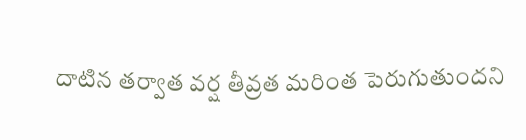దాటిన తర్వాత వర్ష తీవ్రత మరింత పెరుగుతుందని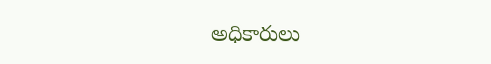అధికారులు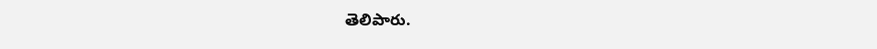తెలిపారు.